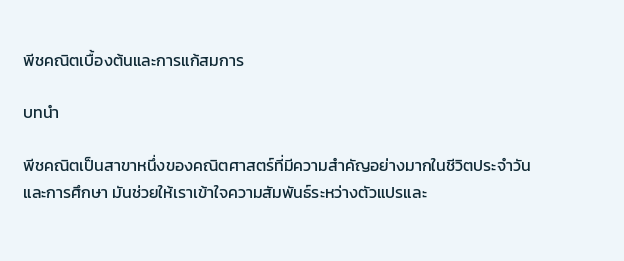พีชคณิตเบื้องต้นและการแก้สมการ

บทนำ

พีชคณิตเป็นสาขาหนึ่งของคณิตศาสตร์ที่มีความสำคัญอย่างมากในชีวิตประจำวันและการศึกษา มันช่วยให้เราเข้าใจความสัมพันธ์ระหว่างตัวแปรและ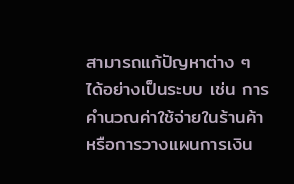สามารถแก้ปัญหาต่าง ๆ ได้อย่างเป็นระบบ เช่น การคำนวณค่าใช้จ่ายในร้านค้า หรือการวางแผนการเงิน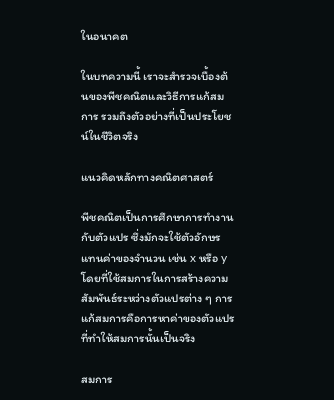ในอนาคต

ในบทความนี้ เราจะสำรวจเบื้องต้นของพีชคณิตและวิธีการแก้สมการ รวมถึงตัวอย่างที่เป็นประโยชน์ในชีวิตจริง

แนวคิดหลักทางคณิตศาสตร์

พีชคณิตเป็นการศึกษาการทำงานกับตัวแปร ซึ่งมักจะใช้ตัวอักษรแทนค่าของจำนวน เช่น x หรือ y โดยที่ใช้สมการในการสร้างความสัมพันธ์ระหว่างตัวแปรต่าง ๆ การแก้สมการคือการหาค่าของตัวแปรที่ทำให้สมการนั้นเป็นจริง

สมการ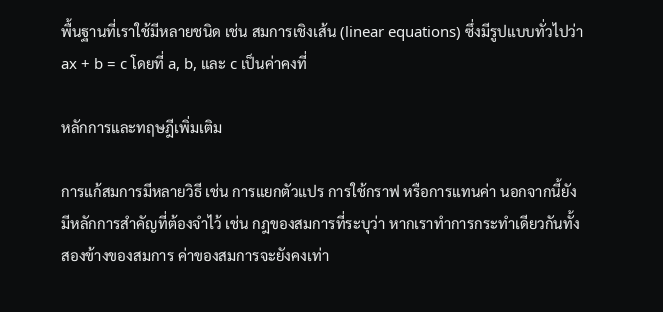พื้นฐานที่เราใช้มีหลายชนิด เช่น สมการเชิงเส้น (linear equations) ซึ่งมีรูปแบบทั่วไปว่า ax + b = c โดยที่ a, b, และ c เป็นค่าคงที่

หลักการและทฤษฎีเพิ่มเติม

การแก้สมการมีหลายวิธี เช่น การแยกตัวแปร การใช้กราฟ หรือการแทนค่า นอกจากนี้ยังมีหลักการสำคัญที่ต้องจำไว้ เช่น กฎของสมการที่ระบุว่า หากเราทำการกระทำเดียวกันทั้งสองข้างของสมการ ค่าของสมการจะยังคงเท่า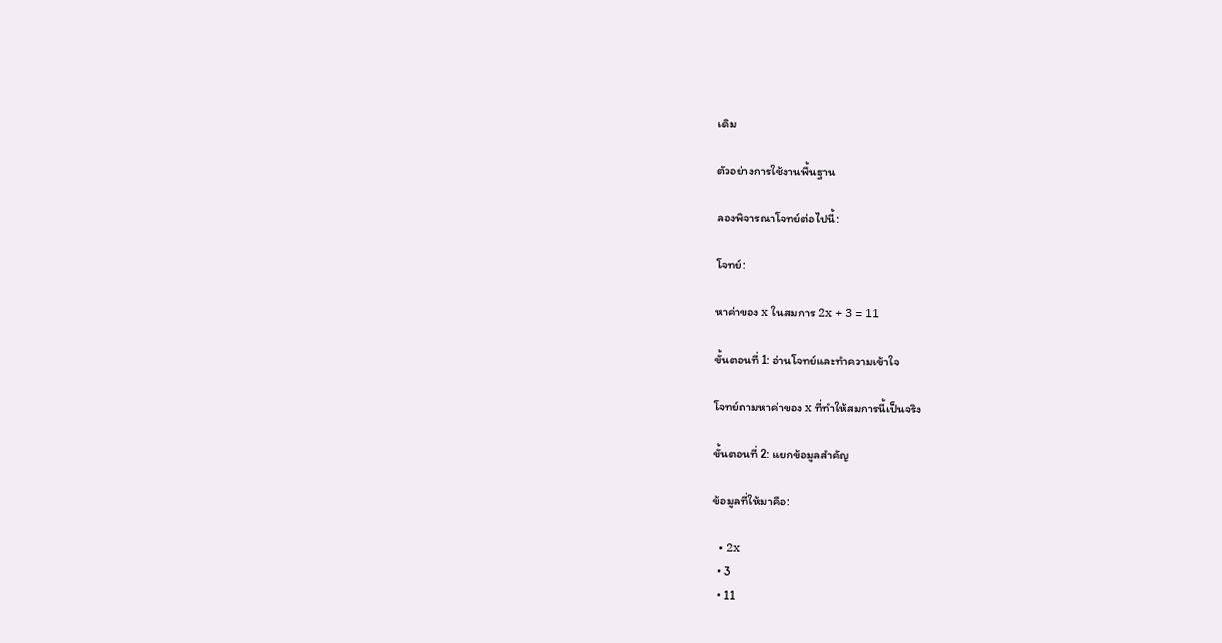เดิม

ตัวอย่างการใช้งานพื้นฐาน

ลองพิจารณาโจทย์ต่อไปนี้:

โจทย์:

หาค่าของ x ในสมการ 2x + 3 = 11

ขั้นตอนที่ 1: อ่านโจทย์และทำความเข้าใจ

โจทย์ถามหาค่าของ x ที่ทำให้สมการนี้เป็นจริง

ขั้นตอนที่ 2: แยกข้อมูลสำคัญ

ข้อมูลที่ให้มาคือ:

  • 2x
  • 3
  • 11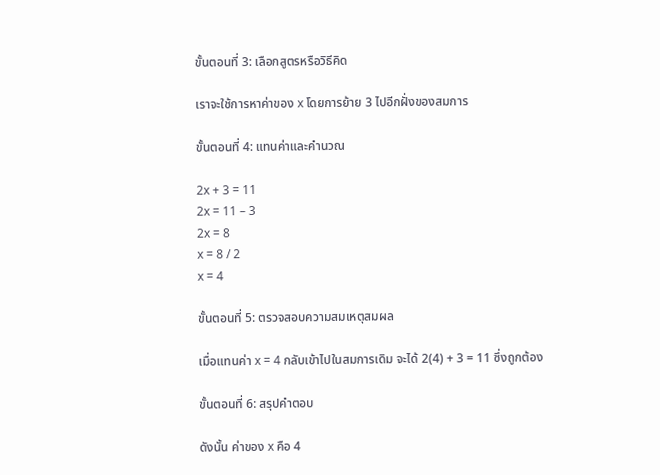ขั้นตอนที่ 3: เลือกสูตรหรือวิธีคิด

เราจะใช้การหาค่าของ x โดยการย้าย 3 ไปอีกฝั่งของสมการ

ขั้นตอนที่ 4: แทนค่าและคำนวณ

2x + 3 = 11
2x = 11 – 3
2x = 8
x = 8 / 2
x = 4

ขั้นตอนที่ 5: ตรวจสอบความสมเหตุสมผล

เมื่อแทนค่า x = 4 กลับเข้าไปในสมการเดิม จะได้ 2(4) + 3 = 11 ซึ่งถูกต้อง

ขั้นตอนที่ 6: สรุปคำตอบ

ดังนั้น ค่าของ x คือ 4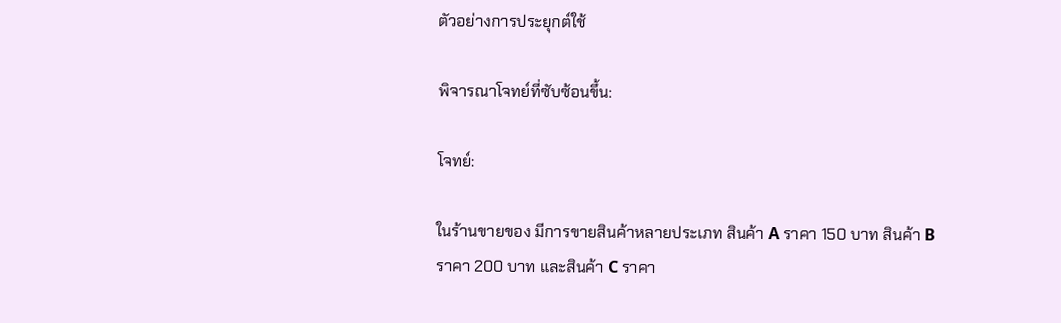ตัวอย่างการประยุกต์ใช้

พิจารณาโจทย์ที่ซับซ้อนขึ้น:

โจทย์:

ในร้านขายของ มีการขายสินค้าหลายประเภท สินค้า A ราคา 150 บาท สินค้า B ราคา 200 บาท และสินค้า C ราคา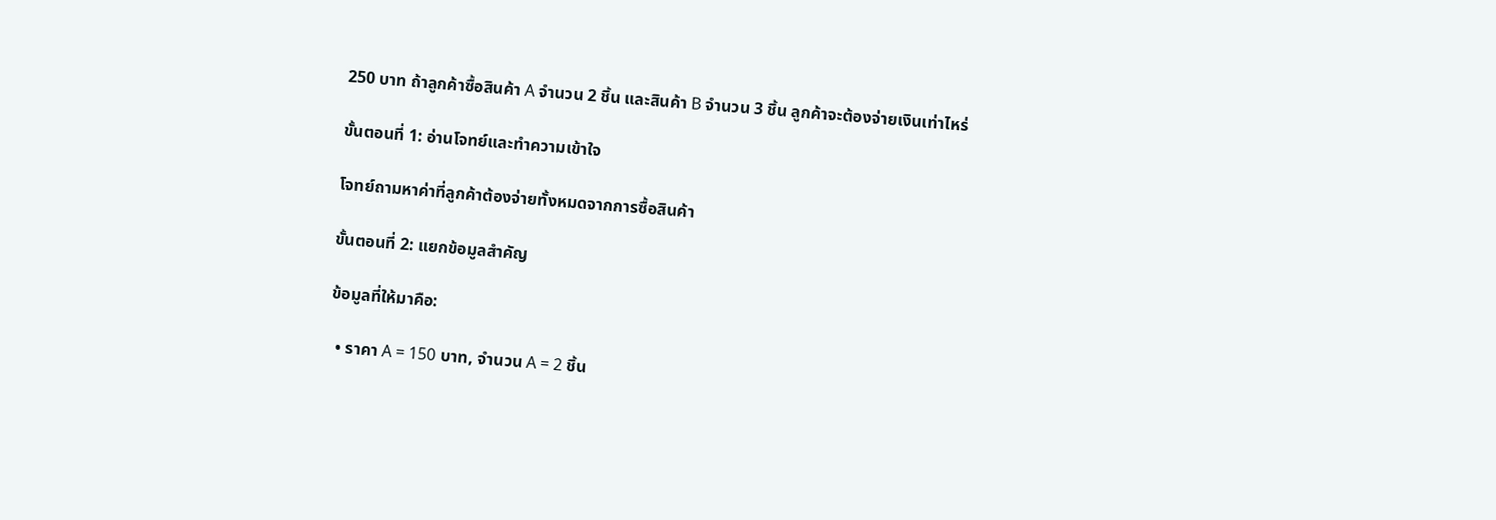250 บาท ถ้าลูกค้าซื้อสินค้า A จำนวน 2 ชิ้น และสินค้า B จำนวน 3 ชิ้น ลูกค้าจะต้องจ่ายเงินเท่าไหร่

ขั้นตอนที่ 1: อ่านโจทย์และทำความเข้าใจ

โจทย์ถามหาค่าที่ลูกค้าต้องจ่ายทั้งหมดจากการซื้อสินค้า

ขั้นตอนที่ 2: แยกข้อมูลสำคัญ

ข้อมูลที่ให้มาคือ:

  • ราคา A = 150 บาท, จำนวน A = 2 ชิ้น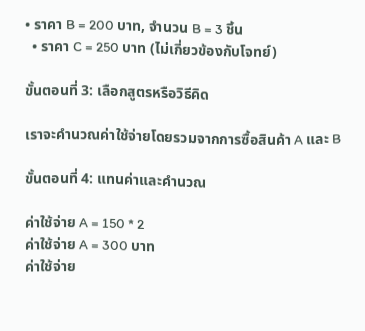• ราคา B = 200 บาท, จำนวน B = 3 ชิ้น
  • ราคา C = 250 บาท (ไม่เกี่ยวข้องกับโจทย์)

ขั้นตอนที่ 3: เลือกสูตรหรือวิธีคิด

เราจะคำนวณค่าใช้จ่ายโดยรวมจากการซื้อสินค้า A และ B

ขั้นตอนที่ 4: แทนค่าและคำนวณ

ค่าใช้จ่าย A = 150 * 2
ค่าใช้จ่าย A = 300 บาท
ค่าใช้จ่าย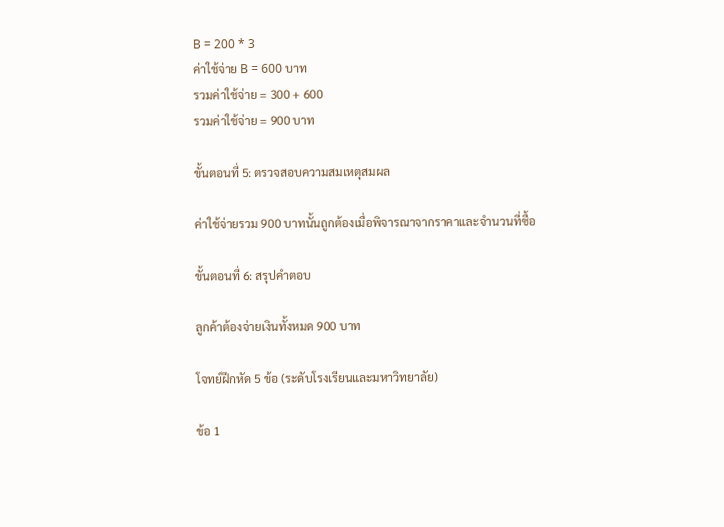B = 200 * 3
ค่าใช้จ่าย B = 600 บาท
รวมค่าใช้จ่าย = 300 + 600
รวมค่าใช้จ่าย = 900 บาท

ขั้นตอนที่ 5: ตรวจสอบความสมเหตุสมผล

ค่าใช้จ่ายรวม 900 บาทนั้นถูกต้องเมื่อพิจารณาจากราคาและจำนวนที่ซื้อ

ขั้นตอนที่ 6: สรุปคำตอบ

ลูกค้าต้องจ่ายเงินทั้งหมด 900 บาท

โจทย์ฝึกหัด 5 ข้อ (ระดับโรงเรียนและมหาวิทยาลัย)

ข้อ 1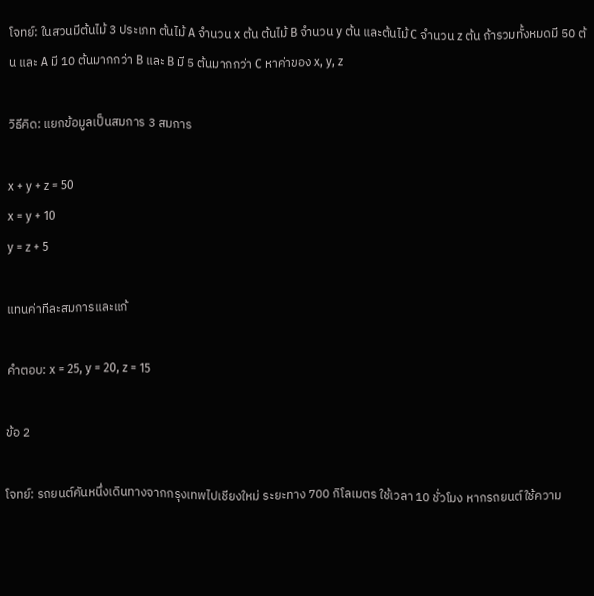โจทย์: ในสวนมีต้นไม้ 3 ประเภท ต้นไม้ A จำนวน x ต้น ต้นไม้ B จำนวน y ต้น และต้นไม้ C จำนวน z ต้น ถ้ารวมทั้งหมดมี 50 ต้น และ A มี 10 ต้นมากกว่า B และ B มี 5 ต้นมากกว่า C หาค่าของ x, y, z

วิธีคิด: แยกข้อมูลเป็นสมการ 3 สมการ

x + y + z = 50
x = y + 10
y = z + 5

แทนค่าทีละสมการและแก้

คำตอบ: x = 25, y = 20, z = 15

ข้อ 2

โจทย์: รถยนต์คันหนึ่งเดินทางจากกรุงเทพไปเชียงใหม่ ระยะทาง 700 กิโลเมตร ใช้เวลา 10 ชั่วโมง หากรถยนต์ใช้ความ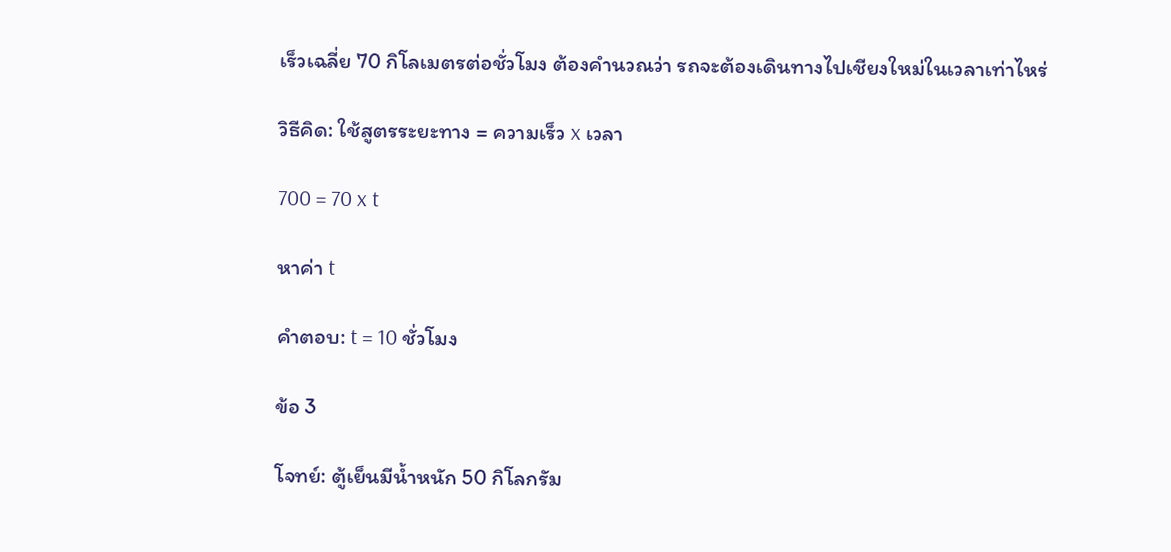เร็วเฉลี่ย 70 กิโลเมตรต่อชั่วโมง ต้องคำนวณว่า รถจะต้องเดินทางไปเชียงใหม่ในเวลาเท่าไหร่

วิธีคิด: ใช้สูตรระยะทาง = ความเร็ว x เวลา

700 = 70 x t

หาค่า t

คำตอบ: t = 10 ชั่วโมง

ข้อ 3

โจทย์: ตู้เย็นมีน้ำหนัก 50 กิโลกรัม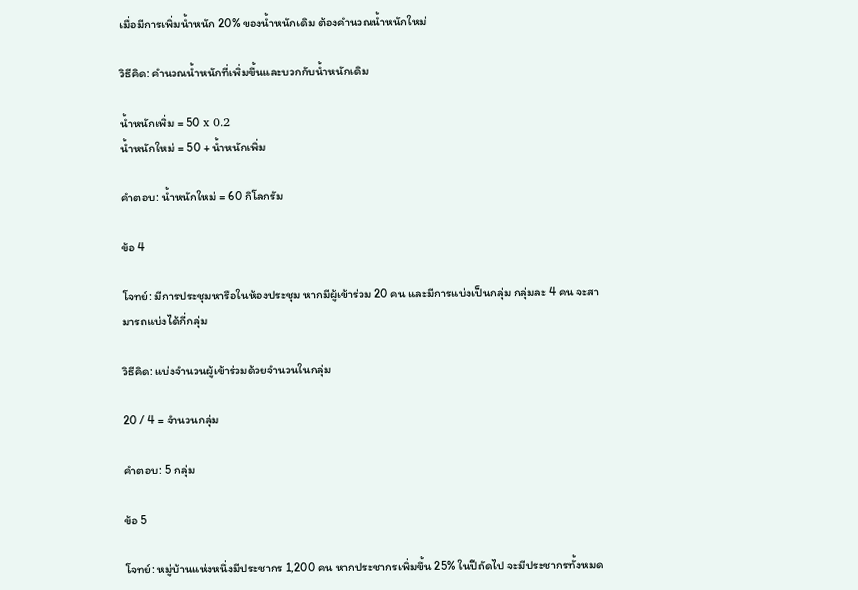เมื่อมีการเพิ่มน้ำหนัก 20% ของน้ำหนักเดิม ต้องคำนวณน้ำหนักใหม่

วิธีคิด: คำนวณน้ำหนักที่เพิ่มขึ้นและบวกกับน้ำหนักเดิม

น้ำหนักเพิ่ม = 50 x 0.2
น้ำหนักใหม่ = 50 + น้ำหนักเพิ่ม

คำตอบ: น้ำหนักใหม่ = 60 กิโลกรัม

ข้อ 4

โจทย์: มีการประชุมหารือในห้องประชุม หากมีผู้เข้าร่วม 20 คน และมีการแบ่งเป็นกลุ่ม กลุ่มละ 4 คน จะสามารถแบ่งได้กี่กลุ่ม

วิธีคิด: แบ่งจำนวนผู้เข้าร่วมด้วยจำนวนในกลุ่ม

20 / 4 = จำนวนกลุ่ม

คำตอบ: 5 กลุ่ม

ข้อ 5

โจทย์: หมู่บ้านแห่งหนึ่งมีประชากร 1,200 คน หากประชากรเพิ่มขึ้น 25% ในปีถัดไป จะมีประชากรทั้งหมด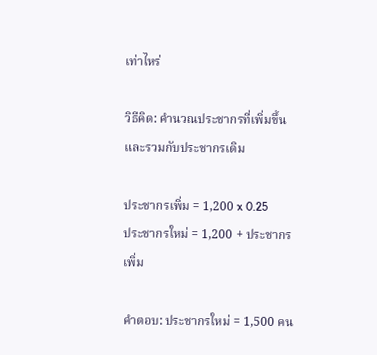เท่าไหร่

วิธีคิด: คำนวณประชากรที่เพิ่มขึ้นและรวมกับประชากรเดิม

ประชากรเพิ่ม = 1,200 x 0.25
ประชากรใหม่ = 1,200 + ประชากรเพิ่ม

คำตอบ: ประชากรใหม่ = 1,500 คน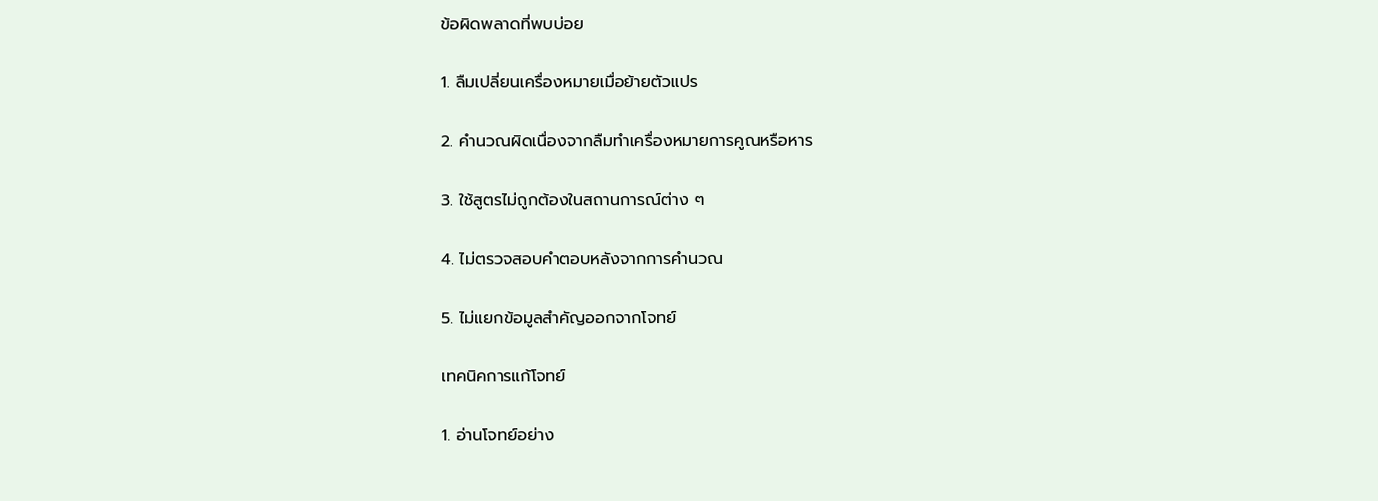ข้อผิดพลาดที่พบบ่อย

1. ลืมเปลี่ยนเครื่องหมายเมื่อย้ายตัวแปร

2. คำนวณผิดเนื่องจากลืมทำเครื่องหมายการคูณหรือหาร

3. ใช้สูตรไม่ถูกต้องในสถานการณ์ต่าง ๆ

4. ไม่ตรวจสอบคำตอบหลังจากการคำนวณ

5. ไม่แยกข้อมูลสำคัญออกจากโจทย์

เทคนิคการแก้โจทย์

1. อ่านโจทย์อย่าง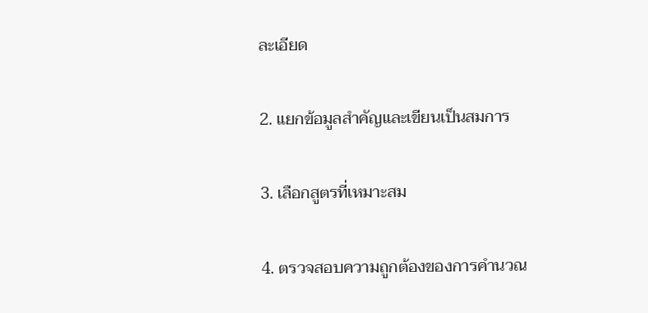ละเอียด

2. แยกข้อมูลสำคัญและเขียนเป็นสมการ

3. เลือกสูตรที่เหมาะสม

4. ตรวจสอบความถูกต้องของการคำนวณ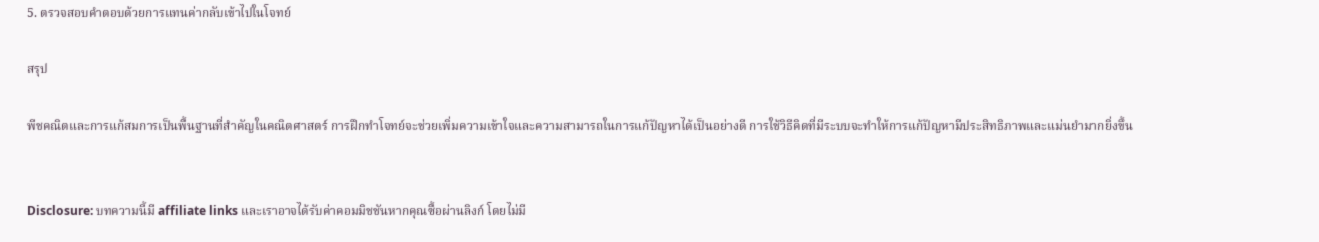5. ตรวจสอบคำตอบด้วยการแทนค่ากลับเข้าไปในโจทย์

สรุป

พีชคณิตและการแก้สมการเป็นพื้นฐานที่สำคัญในคณิตศาสตร์ การฝึกทำโจทย์จะช่วยเพิ่มความเข้าใจและความสามารถในการแก้ปัญหาได้เป็นอย่างดี การใช้วิธีคิดที่มีระบบจะทำให้การแก้ปัญหามีประสิทธิภาพและแม่นยำมากยิ่งขึ้น


Disclosure: บทความนี้มี affiliate links และเราอาจได้รับค่าคอมมิชชันหากคุณซื้อผ่านลิงก์ โดยไม่มี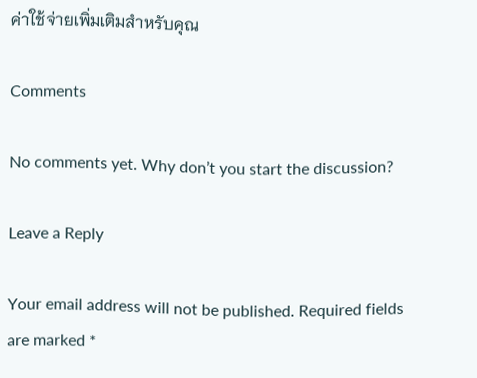ค่าใช้จ่ายเพิ่มเติมสำหรับคุณ

Comments

No comments yet. Why don’t you start the discussion?

Leave a Reply

Your email address will not be published. Required fields are marked *